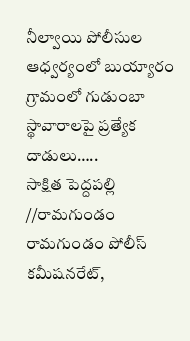నీల్వాయి పోలీసుల ఆధ్వర్యంలో బుయ్యారం గ్రామంలో గుడుంబా స్థావారాలపై ప్రత్యేక దాడులు…..
సాక్షిత పెద్దపల్లి //రామగుండం రామగుండం పోలీస్ కమీషనరేట్,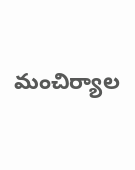మంచిర్యాల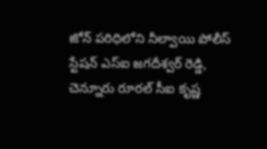జోన్ పరిధిలోని నీల్వాయి పోలీస్ స్టేషన్ ఎస్ఐ జగదీశ్వర్ రెడ్డి, చెన్నూరు రూరల్ సీఐ కృష్ణ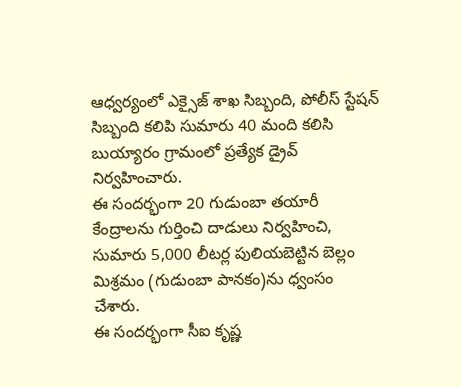ఆధ్వర్యంలో ఎక్సైజ్ శాఖ సిబ్బంది, పోలీస్ స్టేషన్ సిబ్బంది కలిపి సుమారు 40 మంది కలిసి బుయ్యారం గ్రామంలో ప్రత్యేక డ్రైవ్ నిర్వహించారు.
ఈ సందర్భంగా 20 గుడుంబా తయారీ కేంద్రాలను గుర్తించి దాడులు నిర్వహించి, సుమారు 5,000 లీటర్ల పులియబెట్టిన బెల్లం మిశ్రమం (గుడుంబా పానకం)ను ధ్వంసం చేశారు.
ఈ సందర్భంగా సీఐ కృష్ణ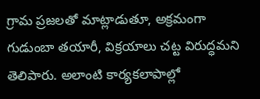గ్రామ ప్రజలతో మాట్లాడుతూ, అక్రమంగా గుడుంబా తయారీ, విక్రయాలు చట్ట విరుద్ధమని తెలిపారు. అలాంటి కార్యకలాపాల్లో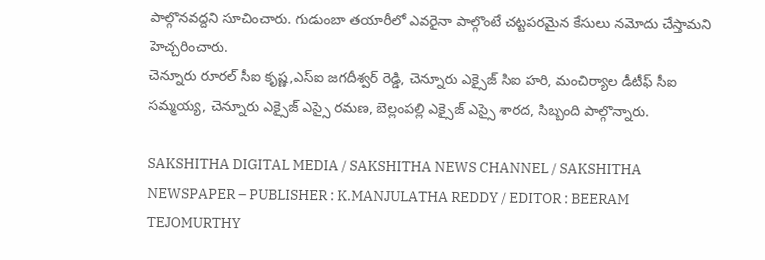పాల్గొనవద్దని సూచించారు. గుడుంబా తయారీలో ఎవరైనా పాల్గొంటే చట్టపరమైన కేసులు నమోదు చేస్తామని హెచ్చరించారు.
చెన్నూరు రూరల్ సీఐ కృష్ణ,ఎస్ఐ జగదీశ్వర్ రెడ్డి, చెన్నూరు ఎక్సైజ్ సిఐ హరి, మంచిర్యాల డీటీఫ్ సీఐ సమ్మయ్య, చెన్నూరు ఎక్సైజ్ ఎస్సై రమణ, బెల్లంపల్లి ఎక్సైజ్ ఎస్సై శారద, సిబ్బంది పాల్గొన్నారు.

SAKSHITHA DIGITAL MEDIA / SAKSHITHA NEWS CHANNEL / SAKSHITHA NEWSPAPER – PUBLISHER : K.MANJULATHA REDDY / EDITOR : BEERAM TEJOMURTHY